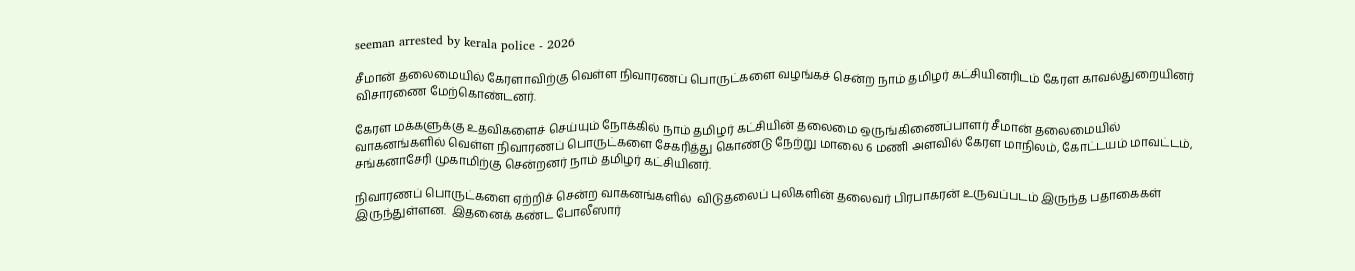seeman arrested by kerala police - 2026

சீமான் தலைமையில் கேரளாவிற்கு வெள்ள நிவாரணப் பொருட்களை வழங்கச் சென்ற நாம் தமிழர் கட்சியினரிடம் கேரள காவல்துறையினர் விசாரணை மேற்கொண்டனர்.

கேரள மக்களுக்கு உதவிகளைச் செய்யும் நோக்கில் நாம் தமிழர் கட்சியின் தலைமை ஒருங்கிணைப்பாளர் சீமான் தலைமையில் வாகனங்களில் வெள்ள நிவாரணப் பொருட்களை சேகரித்து கொண்டு நேற்று மாலை 6 மணி அளவில் கேரள மாநிலம், கோட்டயம் மாவட்டம், சங்கனாசேரி முகாமிற்கு சென்றனர் நாம் தமிழர் கட்சியினர்.

நிவாரணப் பொருட்களை ஏற்றிச் சென்ற வாகனங்களில்  விடுதலைப் புலிகளின் தலைவர் பிரபாகரன் உருவப்படம் இருந்த பதாகைகள் இருந்துள்ளன.  இதனைக் கண்ட போலீஸார்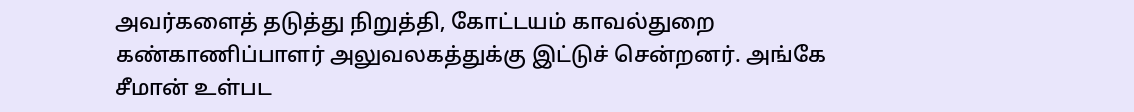அவர்களைத் தடுத்து நிறுத்தி, கோட்டயம் காவல்துறை கண்காணிப்பாளர் அலுவலகத்துக்கு இட்டுச் சென்றனர். அங்கே சீமான் உள்பட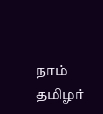நாம் தமிழர்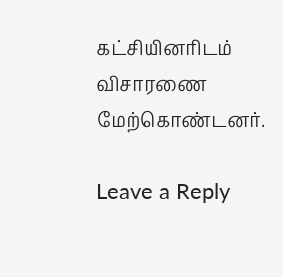கட்சியினரிடம் விசாரணை மேற்கொண்டனர்.

Leave a Reply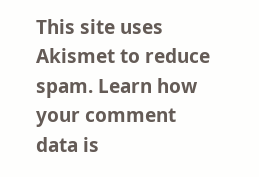This site uses Akismet to reduce spam. Learn how your comment data is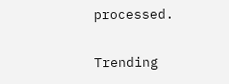processed.

Trending